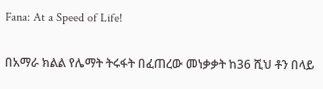Fana: At a Speed of Life!

በአማራ ክልል የሌማት ትሩፋት በፈጠረው መነቃቃት ከ36 ሺህ ቶን በላይ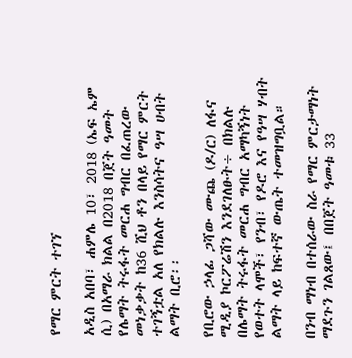የማር ምርት ተገኘ

አዲስ አበባ፣ ሐምሌ 10፣ 2018 (ኤፍ ኤም ሲ) በአማራ ክልል በ2018 በጀት ዓመት የሌማት ትሩፋት መርሐ ግብር በፈጠረው መነቃቃት ከ36 ሺህ ቶን በላይ የማር ምርት ተገኝቷል አለ የክልሉ እንስሳትና ዓሣ ሀብት ልማት ቢሮ፡፡

የቢሮው ኃላፊ ጋሻው ሙጨ (ዶ/ር) ለፋና ሚዲያ ኮርፖሬሽን እንደገለፁት÷ በክልሉ በሌማት ትሩፋት መርሐ ግብር አማካኝነት የወተት ላሞች፣ የንብ፣ የዶሮ እና የዓሣ ሃብት ልማት ላይ ከፍተኛ ውጤት ተመዝግቧል።

በንብ ማነብ በተሰራው ስራ የማር ምርታማነት ማደጉን ገልጸው፤ በበጀት ዓመቱ 33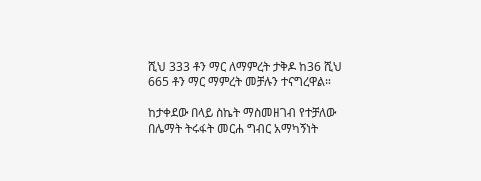ሺህ 333 ቶን ማር ለማምረት ታቅዶ ከ36 ሺህ 665 ቶን ማር ማምረት መቻሉን ተናግረዋል።

ከታቀደው በላይ ስኬት ማስመዘገብ የተቻለው በሌማት ትሩፋት መርሐ ግብር አማካኝነት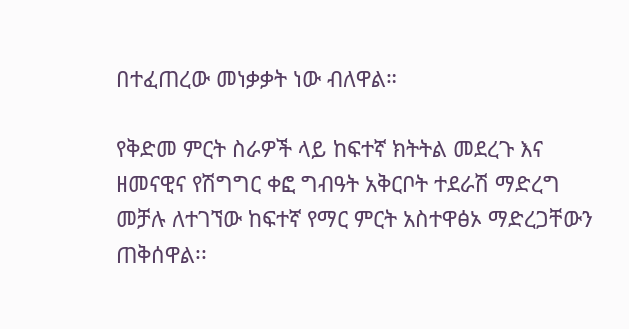በተፈጠረው መነቃቃት ነው ብለዋል።

የቅድመ ምርት ስራዎች ላይ ከፍተኛ ክትትል መደረጉ እና ዘመናዊና የሽግግር ቀፎ ግብዓት አቅርቦት ተደራሽ ማድረግ መቻሉ ለተገኘው ከፍተኛ የማር ምርት አስተዋፅኦ ማድረጋቸውን ጠቅሰዋል፡፡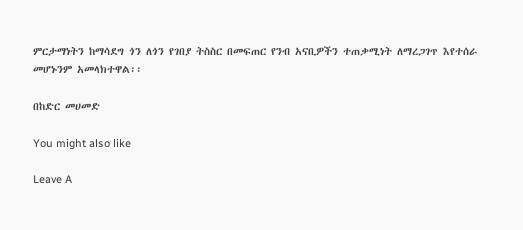ምርታማነትን ከማሳደግ ጎን ለጎን የገበያ ትስስር በመፍጠር የንብ አናቢዎችን ተጠቃሚነት ለማረጋገጥ እየተሰራ መሆኑንም አመላክተዋል፡፡

በከድር መሀመድ

You might also like

Leave A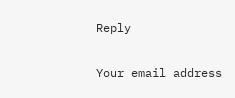Reply

Your email address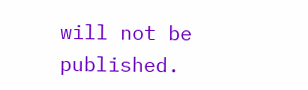will not be published.